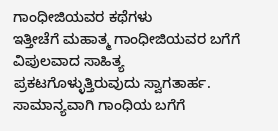ಗಾಂಧೀಜಿಯವರ ಕಥೆಗಳು
ಇತ್ತೀಚೆಗೆ ಮಹಾತ್ಮ ಗಾಂಧೀಜಿಯವರ ಬಗೆಗೆ ವಿಪುಲವಾದ ಸಾಹಿತ್ಯ ಪ್ರಕಟಗೊಳ್ಳುತ್ತಿರುವುದು ಸ್ವಾಗತಾರ್ಹ. ಸಾಮಾನ್ಯವಾಗಿ ಗಾಂಧಿಯ ಬಗೆಗೆ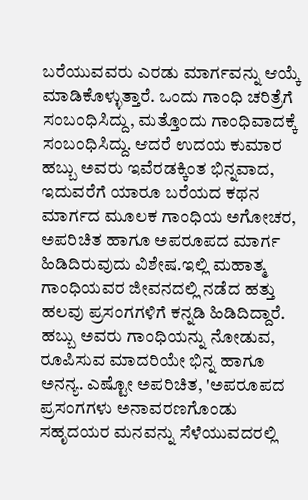ಬರೆಯುವವರು ಎರಡು ಮಾರ್ಗವನ್ನು ಆಯ್ಕೆ ಮಾಡಿಕೊಳ್ಳುತ್ತಾರೆ. ಒಂದು ಗಾಂಧಿ ಚರಿತ್ರೆಗೆ ಸಂಬಂಧಿಸಿದ್ದು, ಮತ್ತೊಂದು ಗಾಂಧಿವಾದಕ್ಕೆ ಸಂಬಂಧಿಸಿದ್ದು. ಆದರೆ ಉದಯ ಕುಮಾರ ಹಬ್ಬು ಅವರು ಇವೆರಡಕ್ಕಿಂತ ಭಿನ್ನವಾದ, ಇದುವರೆಗೆ ಯಾರೂ ಬರೆಯದ ಕಥನ ಮಾರ್ಗದ ಮೂಲಕ ಗಾಂಧಿಯ ಅಗೋಚರ, ಅಪರಿಚಿತ ಹಾಗೂ ಅಪರೂಪದ ಮಾರ್ಗ ಹಿಡಿದಿರುವುದು ವಿಶೇಷ.ಇಲ್ಲಿ ಮಹಾತ್ಮ ಗಾಂಧಿಯವರ ಜೀವನದಲ್ಲಿ ನಡೆದ ಹತ್ತು ಹಲವು ಪ್ರಸಂಗಗಳಿಗೆ ಕನ್ನಡಿ ಹಿಡಿದಿದ್ದಾರೆ. ಹಬ್ಬು ಅವರು ಗಾಂಧಿಯನ್ನು ನೋಡುವ, ರೂಪಿಸುವ ಮಾದರಿಯೇ ಭಿನ್ನ ಹಾಗೂ ಅನನ್ಯ. ಎಷ್ಟೋ ಅಪರಿಚಿತ, 'ಅಪರೂಪದ ಪ್ರಸಂಗಗಳು ಅನಾವರಣಗೊಂಡು ಸಹೃದಯರ ಮನವನ್ನು ಸೆಳೆಯುವದರಲ್ಲಿ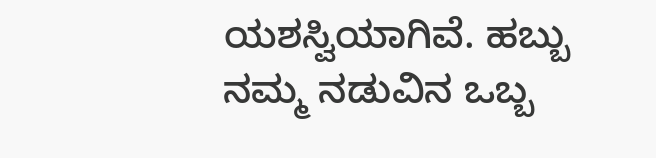ಯಶಸ್ವಿಯಾಗಿವೆ. ಹಬ್ಬು ನಮ್ಮ ನಡುವಿನ ಒಬ್ಬ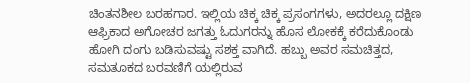ಚಿಂತನಶೀಲ ಬರಹಗಾರ. ಇಲ್ಲಿಯ ಚಿಕ್ಕ ಚಿಕ್ಕ ಪ್ರಸಂಗಗಳು, ಅದರಲ್ಲೂ ದಕ್ಷಿಣ ಆಫ್ರಿಕಾದ ಅಗೋಚರ ಜಗತ್ತು ಓದುಗರನ್ನು ಹೊಸ ಲೋಕಕ್ಕೆ ಕರೆದುಕೊಂಡು ಹೋಗಿ ದಂಗು ಬಡಿಸುವಷ್ಟು ಸಶಕ್ತ ವಾಗಿದೆ. ಹಬ್ಬು ಅವರ ಸಮಚಿತ್ತದ, ಸಮತೂಕದ ಬರವಣಿಗೆ ಯಲ್ಲಿರುವ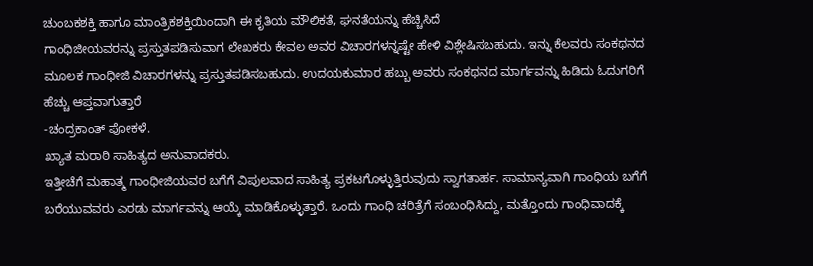ಚುಂಬಕಶಕ್ತಿ ಹಾಗೂ ಮಾಂತ್ರಿಕಶಕ್ತಿಯಿಂದಾಗಿ ಈ ಕೃತಿಯ ಮೌಲಿಕತೆ, ಘನತೆಯನ್ನು ಹೆಚ್ಚಿಸಿದೆ
ಗಾಂಧಿಜೀಯವರನ್ನು ಪ್ರಸ್ತುತಪಡಿಸುವಾಗ ಲೇಖಕರು ಕೇವಲ ಅವರ ವಿಚಾರಗಳನ್ನಷ್ಟೇ ಹೇಳಿ ವಿಶ್ಲೇಷಿಸಬಹುದು. ಇನ್ನು ಕೆಲವರು ಸಂಕಥನದ ಮೂಲಕ ಗಾಂಧೀಜಿ ವಿಚಾರಗಳನ್ನು ಪ್ರಸ್ತುತಪಡಿಸಬಹುದು. ಉದಯಕುಮಾರ ಹಬ್ಬು ಅವರು ಸಂಕಥನದ ಮಾರ್ಗವನ್ನು ಹಿಡಿದು ಓದುಗರಿಗೆ ಹೆಚ್ಚು ಆಪ್ತವಾಗುತ್ತಾರೆ
-ಚಂದ್ರಕಾಂತ್ ಪೋಕಳೆ.
ಖ್ಯಾತ ಮರಾಠಿ ಸಾಹಿತ್ಯದ ಅನುವಾದಕರು.
ಇತ್ತೀಚೆಗೆ ಮಹಾತ್ಮ ಗಾಂಧೀಜಿಯವರ ಬಗೆಗೆ ವಿಪುಲವಾದ ಸಾಹಿತ್ಯ ಪ್ರಕಟಗೊಳ್ಳುತ್ತಿರುವುದು ಸ್ವಾಗತಾರ್ಹ. ಸಾಮಾನ್ಯವಾಗಿ ಗಾಂಧಿಯ ಬಗೆಗೆ ಬರೆಯುವವರು ಎರಡು ಮಾರ್ಗವನ್ನು ಆಯ್ಕೆ ಮಾಡಿಕೊಳ್ಳುತ್ತಾರೆ. ಒಂದು ಗಾಂಧಿ ಚರಿತ್ರೆಗೆ ಸಂಬಂಧಿಸಿದ್ದು, ಮತ್ತೊಂದು ಗಾಂಧಿವಾದಕ್ಕೆ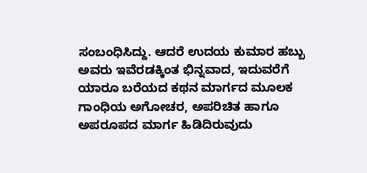ಸಂಬಂಧಿಸಿದ್ದು. ಆದರೆ ಉದಯ ಕುಮಾರ ಹಬ್ಬು ಅವರು ಇವೆರಡಕ್ಕಿಂತ ಭಿನ್ನವಾದ, ಇದುವರೆಗೆ ಯಾರೂ ಬರೆಯದ ಕಥನ ಮಾರ್ಗದ ಮೂಲಕ ಗಾಂಧಿಯ ಅಗೋಚರ, ಅಪರಿಚಿತ ಹಾಗೂ ಅಪರೂಪದ ಮಾರ್ಗ ಹಿಡಿದಿರುವುದು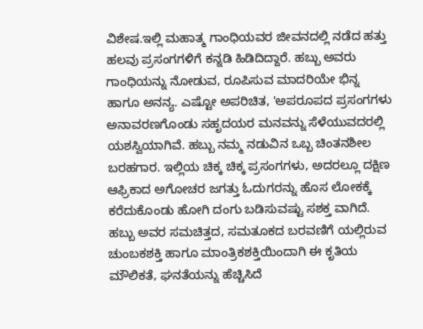ವಿಶೇಷ.ಇಲ್ಲಿ ಮಹಾತ್ಮ ಗಾಂಧಿಯವರ ಜೀವನದಲ್ಲಿ ನಡೆದ ಹತ್ತು ಹಲವು ಪ್ರಸಂಗಗಳಿಗೆ ಕನ್ನಡಿ ಹಿಡಿದಿದ್ದಾರೆ. ಹಬ್ಬು ಅವರು ಗಾಂಧಿಯನ್ನು ನೋಡುವ, ರೂಪಿಸುವ ಮಾದರಿಯೇ ಭಿನ್ನ ಹಾಗೂ ಅನನ್ಯ. ಎಷ್ಟೋ ಅಪರಿಚಿತ, 'ಅಪರೂಪದ ಪ್ರಸಂಗಗಳು ಅನಾವರಣಗೊಂಡು ಸಹೃದಯರ ಮನವನ್ನು ಸೆಳೆಯುವದರಲ್ಲಿ ಯಶಸ್ವಿಯಾಗಿವೆ. ಹಬ್ಬು ನಮ್ಮ ನಡುವಿನ ಒಬ್ಬ ಚಿಂತನಶೀಲ ಬರಹಗಾರ. ಇಲ್ಲಿಯ ಚಿಕ್ಕ ಚಿಕ್ಕ ಪ್ರಸಂಗಗಳು, ಅದರಲ್ಲೂ ದಕ್ಷಿಣ ಆಫ್ರಿಕಾದ ಅಗೋಚರ ಜಗತ್ತು ಓದುಗರನ್ನು ಹೊಸ ಲೋಕಕ್ಕೆ ಕರೆದುಕೊಂಡು ಹೋಗಿ ದಂಗು ಬಡಿಸುವಷ್ಟು ಸಶಕ್ತ ವಾಗಿದೆ. ಹಬ್ಬು ಅವರ ಸಮಚಿತ್ತದ, ಸಮತೂಕದ ಬರವಣಿಗೆ ಯಲ್ಲಿರುವ ಚುಂಬಕಶಕ್ತಿ ಹಾಗೂ ಮಾಂತ್ರಿಕಶಕ್ತಿಯಿಂದಾಗಿ ಈ ಕೃತಿಯ ಮೌಲಿಕತೆ, ಘನತೆಯನ್ನು ಹೆಚ್ಚಿಸಿದೆ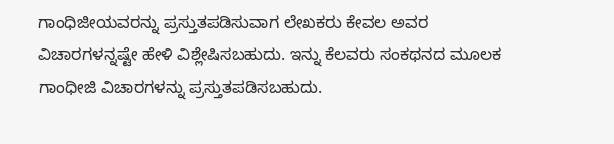ಗಾಂಧಿಜೀಯವರನ್ನು ಪ್ರಸ್ತುತಪಡಿಸುವಾಗ ಲೇಖಕರು ಕೇವಲ ಅವರ ವಿಚಾರಗಳನ್ನಷ್ಟೇ ಹೇಳಿ ವಿಶ್ಲೇಷಿಸಬಹುದು. ಇನ್ನು ಕೆಲವರು ಸಂಕಥನದ ಮೂಲಕ ಗಾಂಧೀಜಿ ವಿಚಾರಗಳನ್ನು ಪ್ರಸ್ತುತಪಡಿಸಬಹುದು.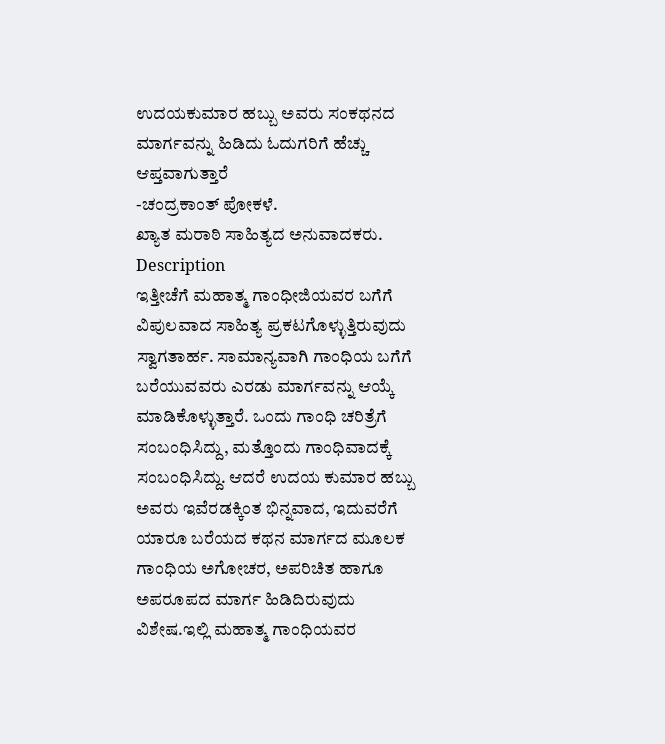ಉದಯಕುಮಾರ ಹಬ್ಬು ಅವರು ಸಂಕಥನದ ಮಾರ್ಗವನ್ನು ಹಿಡಿದು ಓದುಗರಿಗೆ ಹೆಚ್ಚು ಆಪ್ತವಾಗುತ್ತಾರೆ
-ಚಂದ್ರಕಾಂತ್ ಪೋಕಳೆ.
ಖ್ಯಾತ ಮರಾಠಿ ಸಾಹಿತ್ಯದ ಅನುವಾದಕರು.
Description
ಇತ್ತೀಚೆಗೆ ಮಹಾತ್ಮ ಗಾಂಧೀಜಿಯವರ ಬಗೆಗೆ ವಿಪುಲವಾದ ಸಾಹಿತ್ಯ ಪ್ರಕಟಗೊಳ್ಳುತ್ತಿರುವುದು ಸ್ವಾಗತಾರ್ಹ. ಸಾಮಾನ್ಯವಾಗಿ ಗಾಂಧಿಯ ಬಗೆಗೆ ಬರೆಯುವವರು ಎರಡು ಮಾರ್ಗವನ್ನು ಆಯ್ಕೆ ಮಾಡಿಕೊಳ್ಳುತ್ತಾರೆ. ಒಂದು ಗಾಂಧಿ ಚರಿತ್ರೆಗೆ ಸಂಬಂಧಿಸಿದ್ದು, ಮತ್ತೊಂದು ಗಾಂಧಿವಾದಕ್ಕೆ ಸಂಬಂಧಿಸಿದ್ದು. ಆದರೆ ಉದಯ ಕುಮಾರ ಹಬ್ಬು ಅವರು ಇವೆರಡಕ್ಕಿಂತ ಭಿನ್ನವಾದ, ಇದುವರೆಗೆ ಯಾರೂ ಬರೆಯದ ಕಥನ ಮಾರ್ಗದ ಮೂಲಕ ಗಾಂಧಿಯ ಅಗೋಚರ, ಅಪರಿಚಿತ ಹಾಗೂ ಅಪರೂಪದ ಮಾರ್ಗ ಹಿಡಿದಿರುವುದು ವಿಶೇಷ.ಇಲ್ಲಿ ಮಹಾತ್ಮ ಗಾಂಧಿಯವರ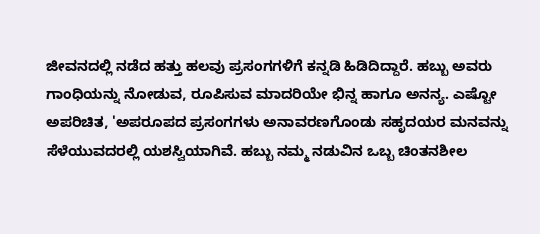ಜೀವನದಲ್ಲಿ ನಡೆದ ಹತ್ತು ಹಲವು ಪ್ರಸಂಗಗಳಿಗೆ ಕನ್ನಡಿ ಹಿಡಿದಿದ್ದಾರೆ. ಹಬ್ಬು ಅವರು ಗಾಂಧಿಯನ್ನು ನೋಡುವ, ರೂಪಿಸುವ ಮಾದರಿಯೇ ಭಿನ್ನ ಹಾಗೂ ಅನನ್ಯ. ಎಷ್ಟೋ ಅಪರಿಚಿತ, 'ಅಪರೂಪದ ಪ್ರಸಂಗಗಳು ಅನಾವರಣಗೊಂಡು ಸಹೃದಯರ ಮನವನ್ನು ಸೆಳೆಯುವದರಲ್ಲಿ ಯಶಸ್ವಿಯಾಗಿವೆ. ಹಬ್ಬು ನಮ್ಮ ನಡುವಿನ ಒಬ್ಬ ಚಿಂತನಶೀಲ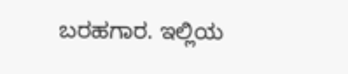ಬರಹಗಾರ. ಇಲ್ಲಿಯ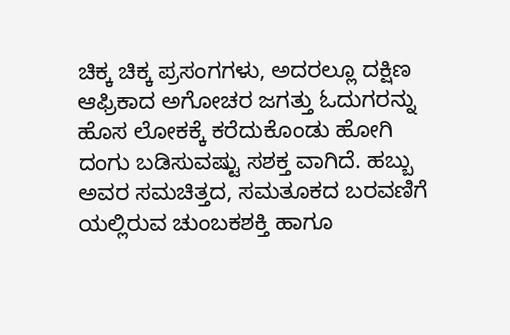ಚಿಕ್ಕ ಚಿಕ್ಕ ಪ್ರಸಂಗಗಳು, ಅದರಲ್ಲೂ ದಕ್ಷಿಣ ಆಫ್ರಿಕಾದ ಅಗೋಚರ ಜಗತ್ತು ಓದುಗರನ್ನು ಹೊಸ ಲೋಕಕ್ಕೆ ಕರೆದುಕೊಂಡು ಹೋಗಿ ದಂಗು ಬಡಿಸುವಷ್ಟು ಸಶಕ್ತ ವಾಗಿದೆ. ಹಬ್ಬು ಅವರ ಸಮಚಿತ್ತದ, ಸಮತೂಕದ ಬರವಣಿಗೆ ಯಲ್ಲಿರುವ ಚುಂಬಕಶಕ್ತಿ ಹಾಗೂ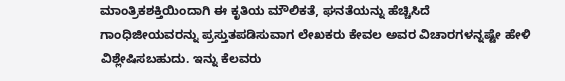ಮಾಂತ್ರಿಕಶಕ್ತಿಯಿಂದಾಗಿ ಈ ಕೃತಿಯ ಮೌಲಿಕತೆ, ಘನತೆಯನ್ನು ಹೆಚ್ಚಿಸಿದೆ
ಗಾಂಧಿಜೀಯವರನ್ನು ಪ್ರಸ್ತುತಪಡಿಸುವಾಗ ಲೇಖಕರು ಕೇವಲ ಅವರ ವಿಚಾರಗಳನ್ನಷ್ಟೇ ಹೇಳಿ ವಿಶ್ಲೇಷಿಸಬಹುದು. ಇನ್ನು ಕೆಲವರು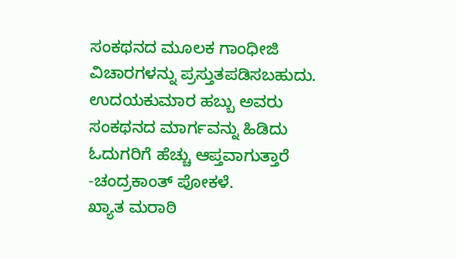ಸಂಕಥನದ ಮೂಲಕ ಗಾಂಧೀಜಿ ವಿಚಾರಗಳನ್ನು ಪ್ರಸ್ತುತಪಡಿಸಬಹುದು. ಉದಯಕುಮಾರ ಹಬ್ಬು ಅವರು ಸಂಕಥನದ ಮಾರ್ಗವನ್ನು ಹಿಡಿದು ಓದುಗರಿಗೆ ಹೆಚ್ಚು ಆಪ್ತವಾಗುತ್ತಾರೆ
-ಚಂದ್ರಕಾಂತ್ ಪೋಕಳೆ.
ಖ್ಯಾತ ಮರಾಠಿ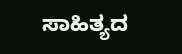ಸಾಹಿತ್ಯದ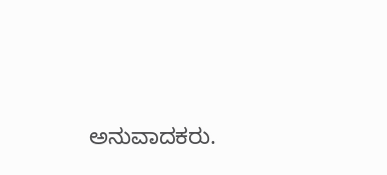ಅನುವಾದಕರು.